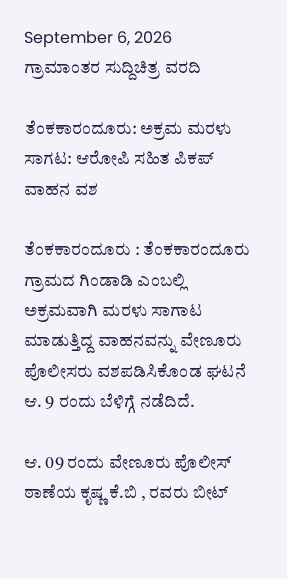September 6, 2026
ಗ್ರಾಮಾಂತರ ಸುದ್ದಿಚಿತ್ರ ವರದಿ

ತೆಂಕಕಾರಂದೂರು: ಅಕ್ರಮ ಮರಳು ಸಾಗಟ: ಆರೋಪಿ ಸಹಿತ ಪಿಕಪ್ ವಾಹನ ವಶ

ತೆಂಕಕಾರಂದೂರು : ತೆಂಕಕಾರಂದೂರು ಗ್ರಾಮದ ಗಿಂಡಾಡಿ ಎಂಬಲ್ಲಿ ಅಕ್ರಮವಾಗಿ ಮರಳು ಸಾಗಾಟ ಮಾಡುತ್ತಿದ್ದ ವಾಹನವನ್ನು ವೇಣೂರು ಪೊಲೀಸರು ವಶಪಡಿಸಿಕೊಂಡ ಘಟನೆ ಆ. 9 ರಂದು ಬೆಳಿಗ್ಗೆ ನಡೆದಿದೆ.

ಆ. 09 ರಂದು ವೇಣೂರು ಪೊಲೀಸ್ ಠಾಣೆಯ ಕೃಷ್ಣ ಕೆ.ಬಿ , ರವರು ಬೀಟ್‌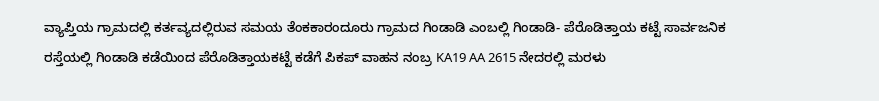ವ್ಯಾಪ್ತಿಯ ಗ್ರಾಮದಲ್ಲಿ ಕರ್ತವ್ಯದಲ್ಲಿರುವ ಸಮಯ ತೆಂಕಕಾರಂದೂರು ಗ್ರಾಮದ ಗಿಂಡಾಡಿ ಎಂಬಲ್ಲಿ ಗಿಂಡಾಡಿ- ಪೆರೊಡಿತ್ತಾಯ ಕಟ್ಟೆ ಸಾರ್ವಜನಿಕ ರಸ್ತೆಯಲ್ಲಿ ಗಿಂಡಾಡಿ ಕಡೆಯಿಂದ ಪೆರೊಡಿತ್ತಾಯಕಟ್ಟೆ ಕಡೆಗೆ ಪಿಕಪ್‌ ವಾಹನ ನಂಬ್ರ KA19 AA 2615 ನೇದರಲ್ಲಿ ಮರಳು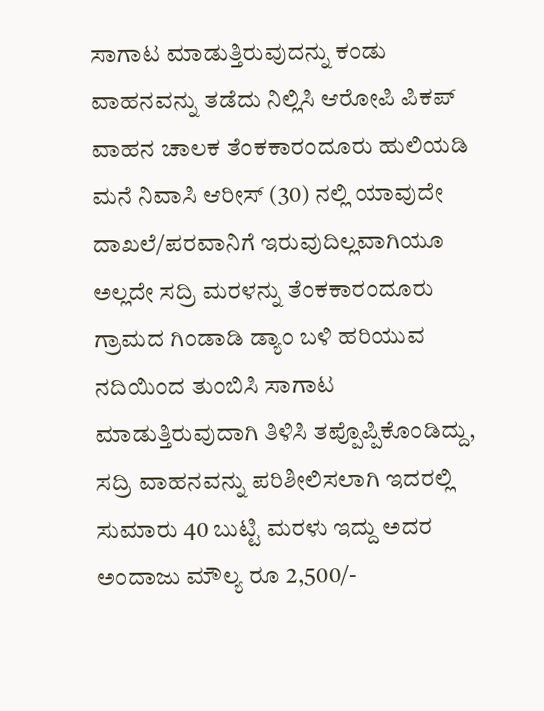ಸಾಗಾಟ ಮಾಡುತ್ತಿರುವುದನ್ನು ಕಂಡು ವಾಹನವನ್ನು ತಡೆದು ನಿಲ್ಲಿಸಿ ಆರೋಪಿ ಪಿಕಪ್‌ ವಾಹನ ಚಾಲಕ ತೆಂಕಕಾರಂದೂರು ಹುಲಿಯಡಿ ಮನೆ ನಿವಾಸಿ ಆರೀಸ್‌ (30) ನಲ್ಲಿ ಯಾವುದೇ ದಾಖಲೆ/ಪರವಾನಿಗೆ ಇರುವುದಿಲ್ಲವಾಗಿಯೂ ಅಲ್ಲದೇ ಸದ್ರಿ ಮರಳನ್ನು ತೆಂಕಕಾರಂದೂರು ಗ್ರಾಮದ ಗಿಂಡಾಡಿ ಡ್ಯಾಂ ಬಳಿ ಹರಿಯುವ ನದಿಯಿಂದ ತುಂಬಿಸಿ ಸಾಗಾಟ ಮಾಡುತ್ತಿರುವುದಾಗಿ ತಿಳಿಸಿ ತಪ್ಪೊಪ್ಪಿಕೊಂಡಿದ್ದು, ಸದ್ರಿ ವಾಹನವನ್ನು ಪರಿಶೀಲಿಸಲಾಗಿ ಇದರಲ್ಲಿ ಸುಮಾರು 40 ಬುಟ್ಟಿ ಮರಳು ಇದ್ದು ಅದರ ಅಂದಾಜು ಮೌಲ್ಯ ರೂ 2,500/-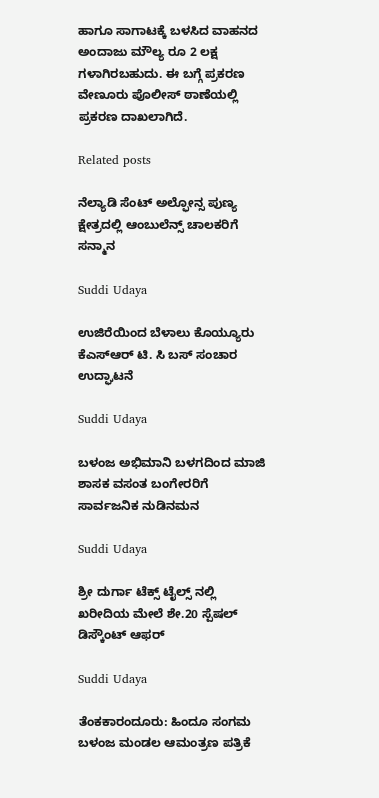ಹಾಗೂ ಸಾಗಾಟಕ್ಕೆ ಬಳಸಿದ ವಾಹನದ ಅಂದಾಜು ಮೌಲ್ಯ ರೂ 2 ಲಕ್ಷ ಗಳಾಗಿರಬಹುದು. ಈ ಬಗ್ಗೆ ಪ್ರಕರಣ ವೇಣೂರು ಪೊಲೀಸ್ ಠಾಣೆಯಲ್ಲಿ ಪ್ರಕರಣ ದಾಖಲಾಗಿದೆ.

Related posts

ನೆಲ್ಯಾಡಿ ಸೆಂಟ್ ಅಲ್ಫೋನ್ಸ ಪುಣ್ಯ ಕ್ಷೇತ್ರದಲ್ಲಿ ಆಂಬುಲೆನ್ಸ್ ಚಾಲಕರಿಗೆ ಸನ್ಮಾನ

Suddi Udaya

ಉಜಿರೆಯಿಂದ ಬೆಳಾಲು ಕೊಯ್ಯೂರು ಕೆಎಸ್ಆರ್ ಟಿ. ಸಿ ಬಸ್ ಸಂಚಾರ ಉದ್ಘಾಟನೆ

Suddi Udaya

ಬಳಂಜ ಅಭಿಮಾನಿ ಬಳಗದಿಂದ ಮಾಜಿ ಶಾಸಕ ವಸಂತ ಬಂಗೇರರಿಗೆ ಸಾರ್ವಜನಿಕ ನುಡಿನಮನ

Suddi Udaya

ಶ್ರೀ ದುರ್ಗಾ ಟೆಕ್ಸ್ ಟೈಲ್ಸ್ ನಲ್ಲಿ ಖರೀದಿಯ ಮೇಲೆ ಶೇ.20 ಸ್ಪೆಷಲ್ ಡಿಸ್ಕೌಂಟ್ ಆಫರ್

Suddi Udaya

ತೆಂಕಕಾರಂದೂರು: ಹಿಂದೂ ಸಂಗಮ ಬಳಂಜ ಮಂಡಲ ಆಮಂತ್ರಣ ಪತ್ರಿಕೆ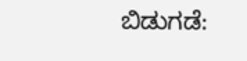ಬಿಡುಗಡೆ: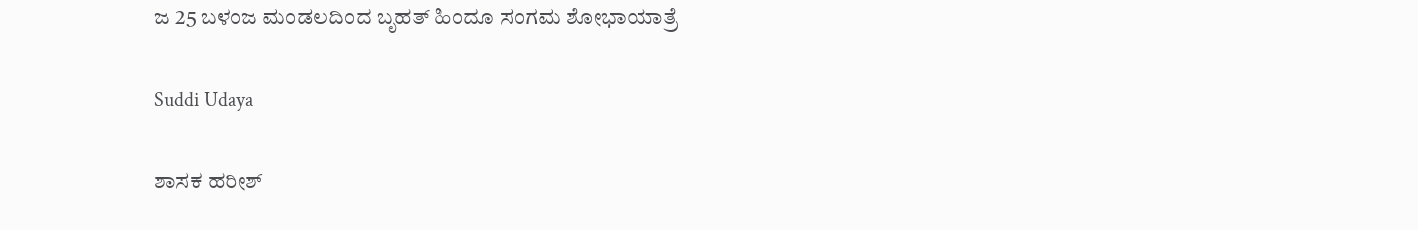ಜ 25 ಬಳಂಜ ಮಂಡಲದಿಂದ ಬೃಹತ್ ಹಿಂದೂ‌‌ ಸಂಗಮ ಶೋಭಾಯಾತ್ರೆ

Suddi Udaya

ಶಾಸಕ ಹರೀಶ್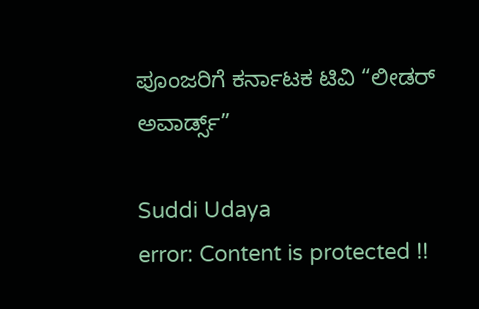ಪೂಂಜರಿಗೆ ಕರ್ನಾಟಕ ಟಿವಿ “ಲೀಡರ್ ಅವಾರ್ಡ್ಸ್”

Suddi Udaya
error: Content is protected !!